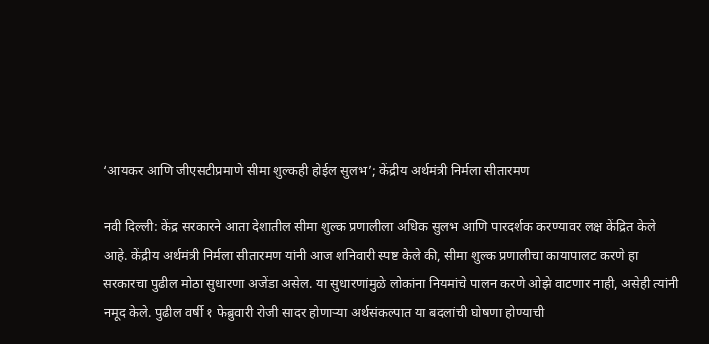‘आयकर आणि जीएसटीप्रमाणे सीमा शुल्कही होईल सुलभ’; केंद्रीय अर्थमंत्री निर्मला सीतारमण

नवी दिल्ली: केंद्र सरकारने आता देशातील सीमा शुल्क प्रणालीला अधिक सुलभ आणि पारदर्शक करण्यावर लक्ष केंद्रित केले आहे. केंद्रीय अर्थमंत्री निर्मला सीतारमण यांनी आज शनिवारी स्पष्ट केले की, सीमा शुल्क प्रणालीचा कायापालट करणे हा सरकारचा पुढील मोठा सुधारणा अजेंडा असेल. या सुधारणांमुळे लोकांना नियमांचे पालन करणे ओझे वाटणार नाही, असेही त्यांनी नमूद केले. पुढील वर्षी १ फेब्रुवारी रोजी सादर होणाऱ्या अर्थसंकल्पात या बदलांची घोषणा होण्याची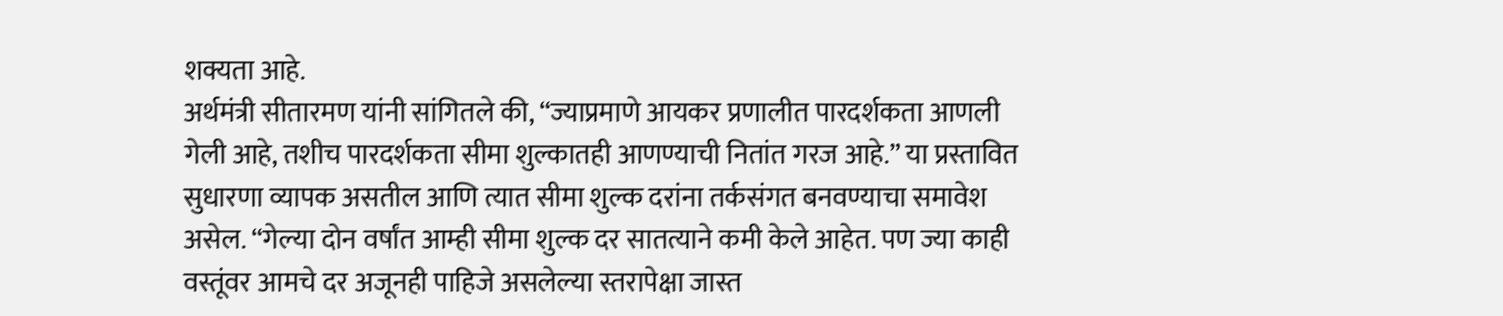शक्यता आहे.
अर्थमंत्री सीतारमण यांनी सांगितले की, “ज्याप्रमाणे आयकर प्रणालीत पारदर्शकता आणली गेली आहे, तशीच पारदर्शकता सीमा शुल्कातही आणण्याची नितांत गरज आहे.” या प्रस्तावित सुधारणा व्यापक असतील आणि त्यात सीमा शुल्क दरांना तर्कसंगत बनवण्याचा समावेश असेल. “गेल्या दोन वर्षांत आम्ही सीमा शुल्क दर सातत्याने कमी केले आहेत. पण ज्या काही वस्तूंवर आमचे दर अजूनही पाहिजे असलेल्या स्तरापेक्षा जास्त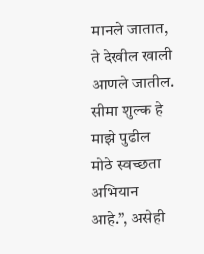मानले जातात, ते देखील खाली आणले जातील. सीमा शुल्क हे माझे पुढील मोठे स्वच्छता अभियान आहे.”, असेही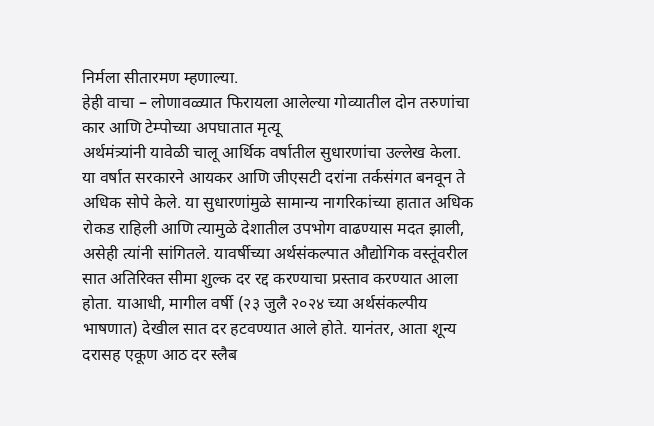निर्मला सीतारमण म्हणाल्या.
हेही वाचा – लोणावळ्यात फिरायला आलेल्या गोव्यातील दोन तरुणांचा कार आणि टेम्पोच्या अपघातात मृत्यू
अर्थमंत्र्यांनी यावेळी चालू आर्थिक वर्षातील सुधारणांचा उल्लेख केला. या वर्षात सरकारने आयकर आणि जीएसटी दरांना तर्कसंगत बनवून ते अधिक सोपे केले. या सुधारणांमुळे सामान्य नागरिकांच्या हातात अधिक रोकड राहिली आणि त्यामुळे देशातील उपभोग वाढण्यास मदत झाली, असेही त्यांनी सांगितले. यावर्षीच्या अर्थसंकल्पात औद्योगिक वस्तूंवरील सात अतिरिक्त सीमा शुल्क दर रद्द करण्याचा प्रस्ताव करण्यात आला होता. याआधी, मागील वर्षी (२३ जुलै २०२४ च्या अर्थसंकल्पीय भाषणात) देखील सात दर हटवण्यात आले होते. यानंतर, आता शून्य दरासह एकूण आठ दर स्लैब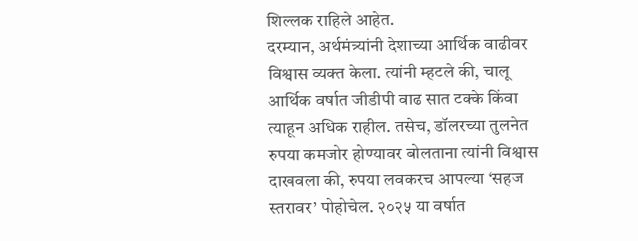शिल्लक राहिले आहेत.
दरम्यान, अर्थमंत्र्यांनी देशाच्या आर्थिक वाढीवर विश्वास व्यक्त केला. त्यांनी म्हटले की, चालू आर्थिक वर्षात जीडीपी वाढ सात टक्के किंवा त्याहून अधिक राहील. तसेच, डॉलरच्या तुलनेत रुपया कमजोर होण्यावर बोलताना त्यांनी विश्वास दाखवला की, रुपया लवकरच आपल्या ‘सहज स्तरावर’ पोहोचेल. २०२५ या वर्षात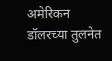अमेरिकन डॉलरच्या तुलनेत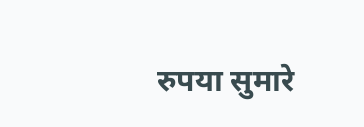रुपया सुमारे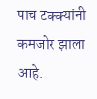पाच टक्क्यांनी कमजोर झाला आहे.